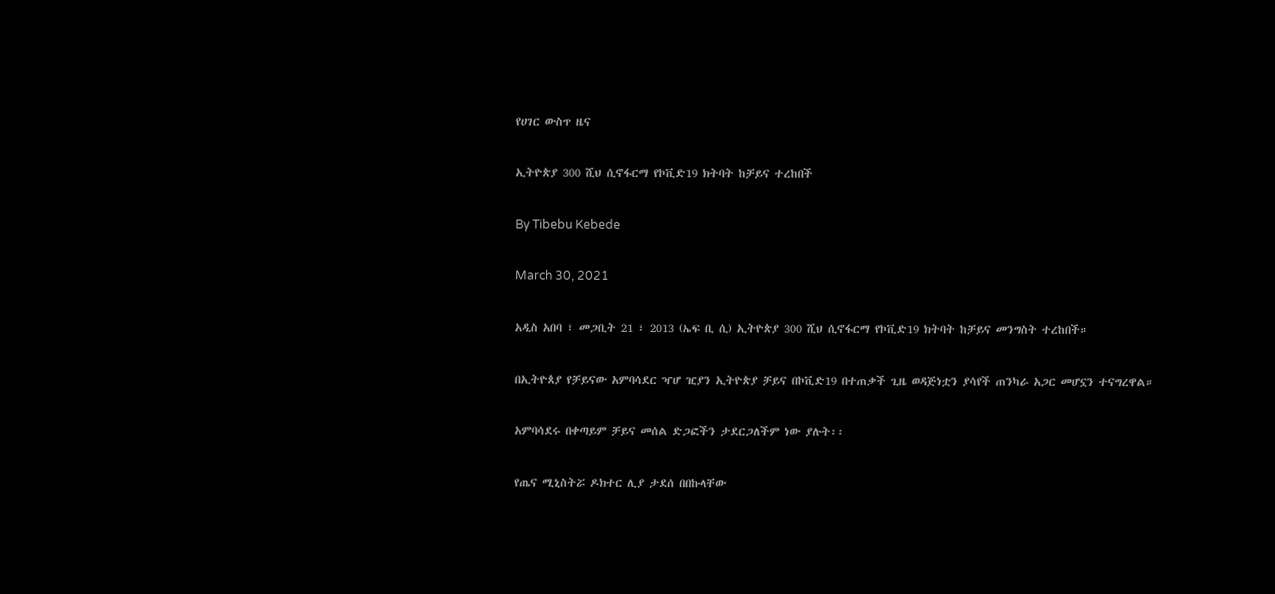የሀገር ውስጥ ዜና

ኢትዮጵያ 300 ሺህ ሲኖፋርማ የኮቪድ19 ክትባት ከቻይና ተረከበች

By Tibebu Kebede

March 30, 2021

አዲስ አበባ ፣ መጋቢት 21 ፣ 2013 (ኤፍ ቢ ሲ) ኢትዮጵያ 300 ሺህ ሲኖፋርማ የኮቪድ19 ክትባት ከቻይና መንግስት ተረከበች።

በኢትዮጰያ የቻይናው አምባሳደር ዣሆ ዢያን ኢትዮጵያ ቻይና በኮቪድ19 በተጠቃች ጊዜ ወዳጅነቷን ያሳየች ጠንካራ አጋር መሆኗን ተናግረዋል።

አምባሳደሩ በቀጣይም ቻይና መሰል ድጋፎችን ታደርጋለችም ነው ያሉት፡፡

የጤና ሚኒስትሯ ዶክተር ሊያ ታደሰ በበኩላቸው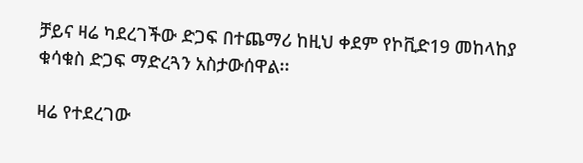ቻይና ዛሬ ካደረገችው ድጋፍ በተጨማሪ ከዚህ ቀደም የኮቪድ19 መከላከያ ቁሳቁስ ድጋፍ ማድረጓን አስታውሰዋል፡፡

ዛሬ የተደረገው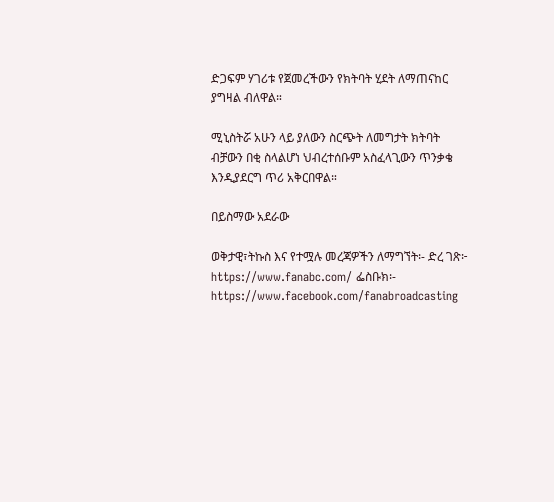ድጋፍም ሃገሪቱ የጀመረችውን የክትባት ሂደት ለማጠናከር ያግዛል ብለዋል።

ሚኒስትሯ አሁን ላይ ያለውን ስርጭት ለመግታት ክትባት ብቻውን በቂ ስላልሆነ ህብረተሰቡም አስፈላጊውን ጥንቃቄ እንዲያደርግ ጥሪ አቅርበዋል።

በይስማው አደራው

ወቅታዊ፣ትኩስ እና የተሟሉ መረጃዎችን ለማግኘት፡- ድረ ገጽ፦ https://www.fanabc.com/ ፌስቡክ፡- https://www.facebook.com/fanabroadcasting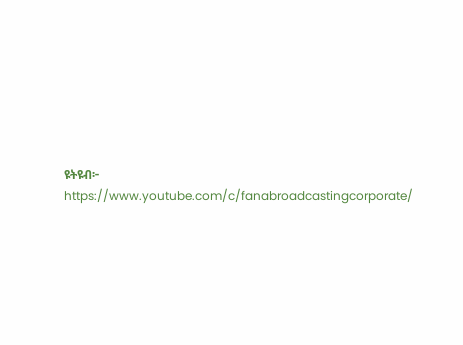ዩትዩብ፦ https://www.youtube.com/c/fanabroadcastingcorporate/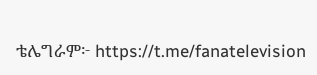ቴሌግራም፦ https://t.me/fanatelevision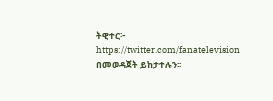ትዊተር፦ https://twitter.com/fanatelevision በመወዳጀት ይከታተሉን፡፡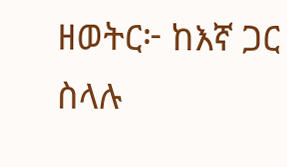ዘወትር፦ ከእኛ ጋር ስላሉ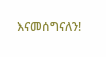እናመሰግናለን!